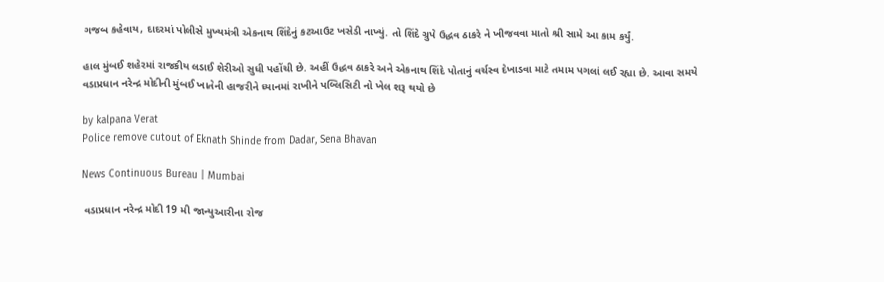ગજબ કહેવાય, દાદરમાં પોલીસે મુખ્યમંત્રી એકનાથ શિંદેનું કટઆઉટ ખસેડી નાખ્યું. તો શિંદે ગ્રુપે ઉદ્ધવ ઠાકરે ને ખીજવવા માતો શ્રી સામે આ કામ કર્યું.

હાલ મુંબઈ શહેરમાં રાજકીય લડાઈ શેરીઓ સુધી પહોંચી છે. અહીં ઉદ્ધવ ઠાકરે અને એકનાથ શિંદે પોતાનું વર્ચસ્વ દેખાડવા માટે તમામ પગલાં લઈ રહ્યા છે. આવા સમયે વડાપ્રધાન નરેન્દ્ર મોદીની મુંબઈ ખાતેની હાજરીને ધ્યાનમાં રાખીને પબ્લિસિટી નો ખેલ શરૂ થયો છે

by kalpana Verat
Police remove cutout of Eknath Shinde from Dadar, Sena Bhavan

News Continuous Bureau | Mumbai

 વડાપ્રધાન નરેન્દ્ર મોદી 19 મી જાન્યુઆરીના રોજ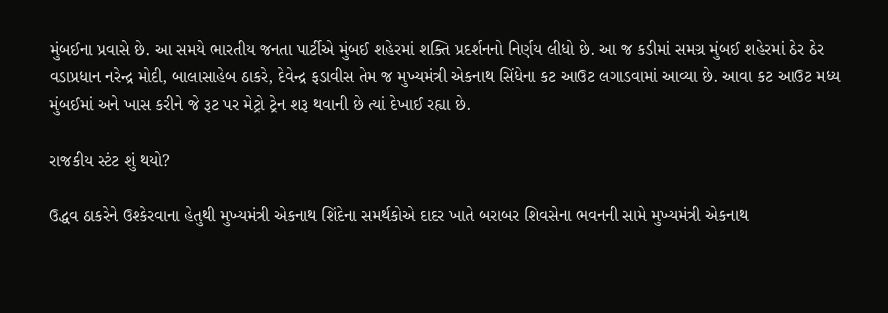મુંબઈના પ્રવાસે છે. આ સમયે ભારતીય જનતા પાર્ટીએ મુંબઈ શહેરમાં શક્તિ પ્રદર્શનનો નિર્ણય લીધો છે. આ જ કડીમાં સમગ્ર મુંબઈ શહેરમાં ઠેર ઠેર વડાપ્રધાન નરેન્દ્ર મોદી, બાલાસાહેબ ઠાકરે, દેવેન્દ્ર ફડાવીસ તેમ જ મુખ્યમંત્રી એકનાથ સિંધેના કટ આઉટ લગાડવામાં આવ્યા છે. આવા કટ આઉટ મધ્ય મુંબઈમાં અને ખાસ કરીને જે રૂટ પર મેટ્રો ટ્રેન શરૂ થવાની છે ત્યાં દેખાઈ રહ્યા છે.

રાજકીય સ્ટંટ શું થયો?

ઉદ્ધવ ઠાકરેને ઉશ્કેરવાના હેતુથી મુખ્યમંત્રી એકનાથ શિંદેના સમર્થકોએ દાદર ખાતે બરાબર શિવસેના ભવનની સામે મુખ્યમંત્રી એકનાથ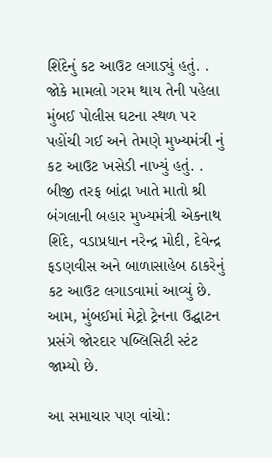શિંદેનું કટ આઉટ લગાડ્યું હતું. . જોકે મામલો ગરમ થાય તેની પહેલા મુંબઈ પોલીસ ઘટના સ્થળ પર પહોંચી ગઈ અને તેમણે મુખ્યમંત્રી નું કટ આઉટ ખસેડી નાખ્યું હતું. . બીજી તરફ બાંદ્રા ખાતે માતો શ્રી બંગલાની બહાર મુખ્યમંત્રી એકનાથ શિંદે, વડાપ્રધાન નરેન્દ્ર મોદી, દેવેન્દ્ર ફડણવીસ અને બાળાસાહેબ ઠાકરેનું કટ આઉટ લગાડવામાં આવ્યું છે. આમ, મુંબઈમાં મેટ્રો ટ્રેનના ઉદ્ઘાટન પ્રસંગે જોરદાર પબ્લિસિટી સ્ટંટ જામ્યો છે.

આ સમાચાર પણ વાંચો: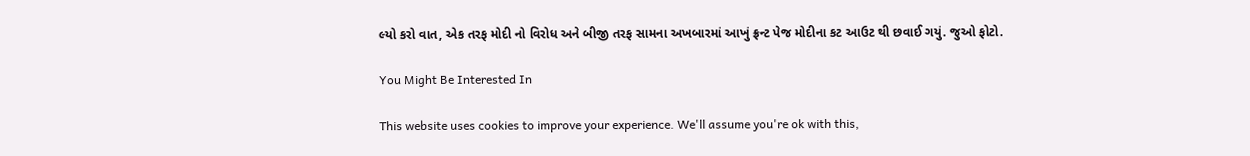લ્યો કરો વાત, એક તરફ મોદી નો વિરોધ અને બીજી તરફ સામના અખબારમાં આખું ફ્રન્ટ પેજ મોદીના કટ આઉટ થી છવાઈ ગયું. જુઓ ફોટો.

You Might Be Interested In

This website uses cookies to improve your experience. We'll assume you're ok with this,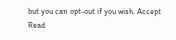but you can opt-out if you wish. Accept Read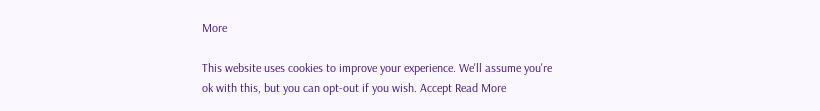More

This website uses cookies to improve your experience. We'll assume you're ok with this, but you can opt-out if you wish. Accept Read More